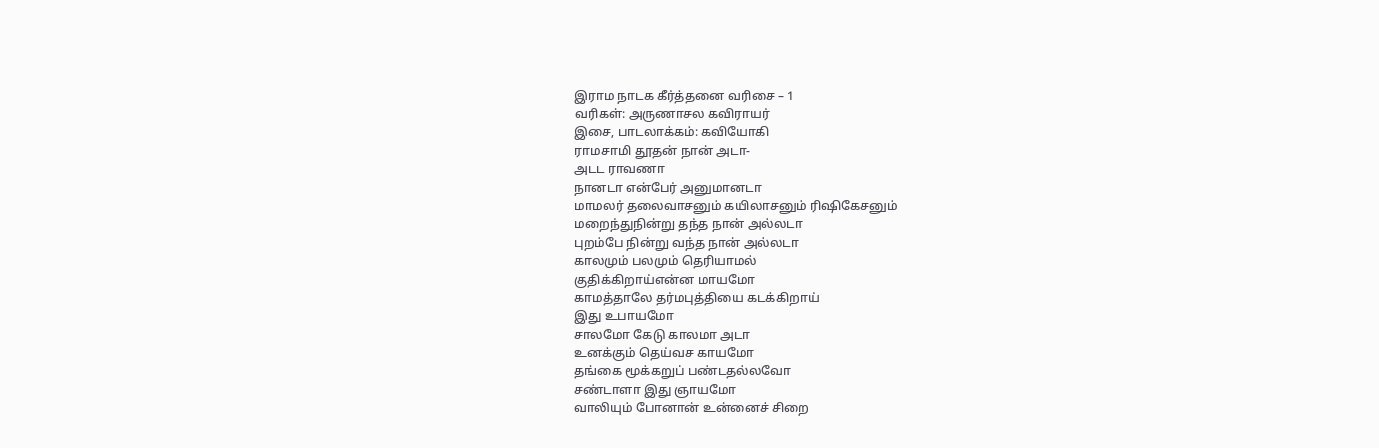இராம நாடக கீர்த்தனை வரிசை – 1
வரிகள்: அருணாசல கவிராயர்
இசை, பாடலாக்கம்: கவியோகி
ராமசாமி தூதன் நான் அடா-
அடட ராவணா
நானடா என்பேர் அனுமானடா
மாமலர் தலைவாசனும் கயிலாசனும் ரிஷிகேசனும்
மறைந்துநின்று தந்த நான் அல்லடா
புறம்பே நின்று வந்த நான் அல்லடா
காலமும் பலமும் தெரியாமல்
குதிக்கிறாய்என்ன மாயமோ
காமத்தாலே தர்மபுத்தியை கடக்கிறாய்
இது உபாயமோ
சாலமோ கேடு காலமா அடா
உனக்கும் தெய்வச காயமோ
தங்கை மூக்கறுப் பண்டதல்லவோ
சண்டாளா இது ஞாயமோ
வாலியும் போனான் உன்னைச் சிறை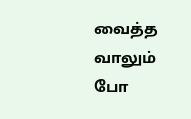வைத்த
வாலும் போ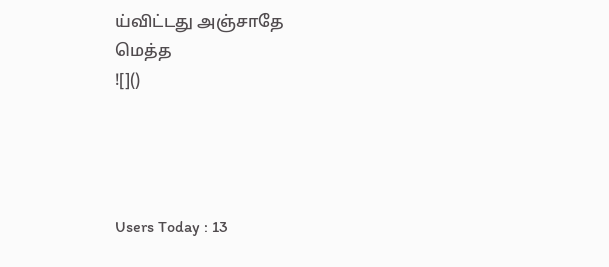ய்விட்டது அஞ்சாதே
மெத்த
![]()




Users Today : 13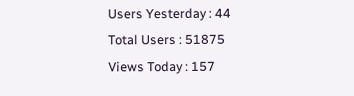Users Yesterday : 44
Total Users : 51875
Views Today : 157